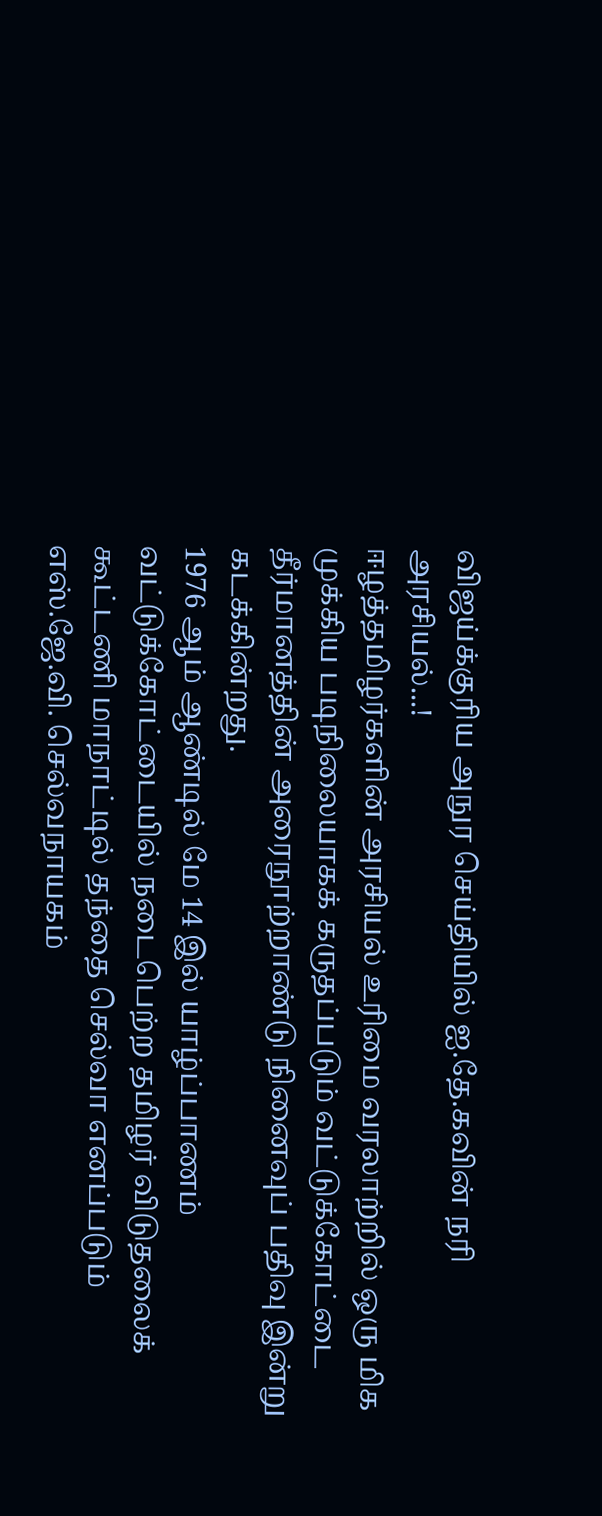விஜய்க்குரிய அநுர செய்தியில் ஐ.தே.கவின் நரி அரசியல்...!
ஈழத்தமிழர்களின் அரசியல் உரிமை வரலாற்றில் ஒரு மிக முக்கிய படிநிலையாகக் கருதப்படும் வட்டுக்கோட்டை தீர்மானத்தின் அரைநூற்றாண்டு நினைவுப் பதிவு இன்று கடக்கின்றது.
1976 ஆம் ஆண்டில் மே 14 இல் யாழ்ப்பாணம் வட்டுக்கோட்டையில் நடைபெற்ற தமிழர் விடுதலைக் கூட்டணி மாநாட்டில் தந்தை செல்வா எனப்படும் எஸ்.ஜே.வி. செல்வநாயகம்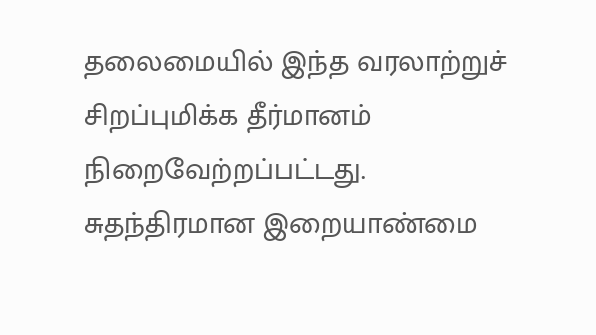தலைமையில் இந்த வரலாற்றுச் சிறப்புமிக்க தீர்மானம் நிறைவேற்றப்பட்டது.
சுதந்திரமான இறையாண்மை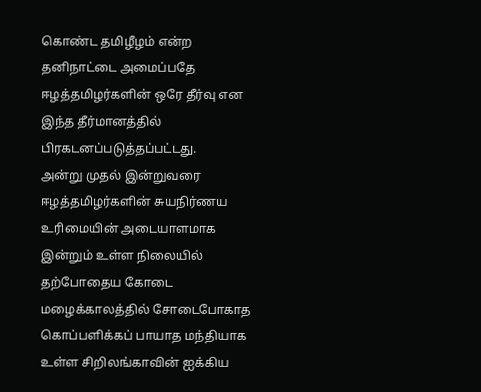கொண்ட தமிழீழம் என்ற தனிநாட்டை அமைப்பதே ஈழத்தமிழர்களின் ஒரே தீர்வு என இந்த தீர்மானத்தில் பிரகடனப்படுத்தப்பட்டது.
அன்று முதல் இன்றுவரை ஈழத்தமிழர்களின் சுயநிர்ணய உரிமையின் அடையாளமாக இன்றும் உள்ள நிலையில் தற்போதைய கோடை மழைக்காலத்தில் சோடைபோகாத கொப்பளிக்கப் பாயாத மந்தியாக உள்ள சிறிலங்காவின் ஐக்கிய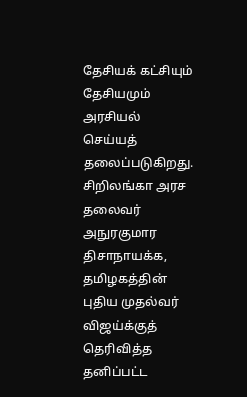தேசியக் கட்சியும் தேசியமும் அரசியல் செய்யத் தலைப்படுகிறது.
சிறிலங்கா அரச தலைவர் அநுரகுமார திசாநாயக்க, தமிழகத்தின் புதிய முதல்வர் விஜய்க்குத் தெரிவித்த தனிப்பட்ட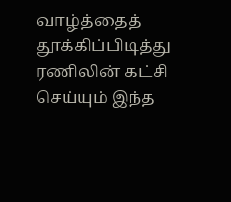வாழ்த்தைத் தூக்கிப்பிடித்து ரணிலின் கட்சி செய்யும் இந்த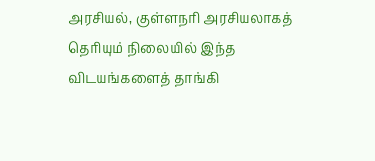அரசியல், குள்ளநரி அரசியலாகத் தெரியும் நிலையில் இந்த விடயங்களைத் தாங்கி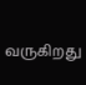வருகிறது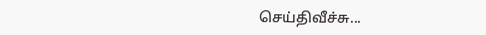செய்திவீச்சு...